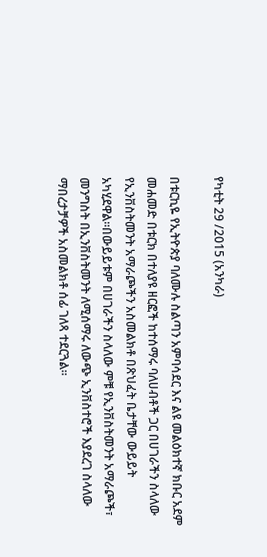የካቲት 29 /2015 (አንካራ)

በቱርኪዬ የኢትዮጵያ ባለሙሉ ስልጣን አምባሳደር እና ልዩ መልዕክተኛ ክቡር አደም መሐመድ በቱርክ በተለያዩ ዘርፎች ከተሰማሩ ባለሀብቶች ጋር በሀገራችን ስላለው የኢንቨስትመንት አማራጮችን አስመልክቶ በጽህፈት ቤታቸው ውይይት አካሂደዋል።በውይይቱም በሀገራችን ስላለው ምቹ የኢንቨስትመንት አማራጮች፣ መንግስት በኢንቨስትመንት ለሚሰማሩ ለውጭ ኢንቨስተሮች እያደረገ ስላለው ማበረታቻዎች አስመልክቶ ሰፊ ገለጻ ተደርጓል።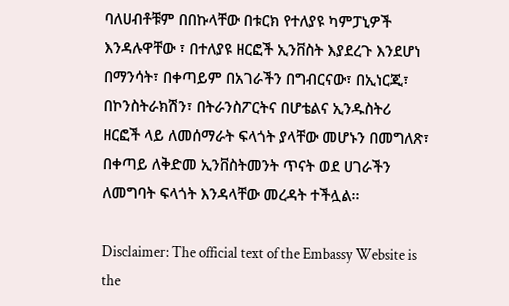ባለሀብቶቹም በበኩላቸው በቱርክ የተለያዩ ካምፓኒዎች እንዳሉዋቸው ፣ በተለያዩ ዘርፎች ኢንቨስት እያደረጉ እንደሆነ በማንሳት፣ በቀጣይም በአገራችን በግብርናው፣ በኢነርጂ፣ በኮንስትራክሽን፣ በትራንስፖርትና በሆቴልና ኢንዱስትሪ ዘርፎች ላይ ለመሰማራት ፍላጎት ያላቸው መሆኑን በመግለጽ፣ በቀጣይ ለቅድመ ኢንቨስትመንት ጥናት ወደ ሀገራችን ለመግባት ፍላጎት እንዳላቸው መረዳት ተችሏል፡፡

Disclaimer: The official text of the Embassy Website is the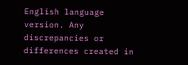English language version. Any discrepancies or differences created in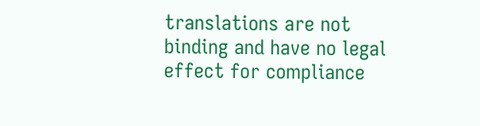translations are not binding and have no legal effect for compliance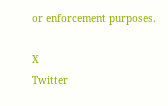or enforcement purposes.

X
Twitter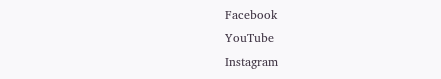Facebook
YouTube
Instagram